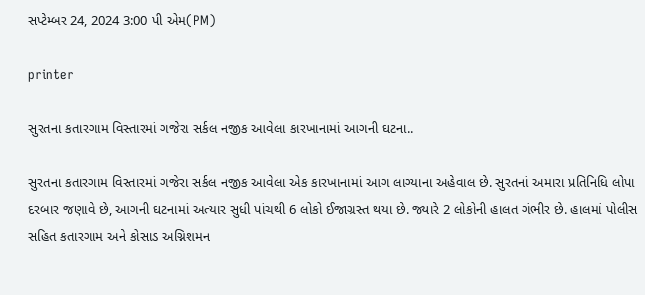સપ્ટેમ્બર 24, 2024 3:00 પી એમ(PM)

printer

સુરતના કતારગામ વિસ્તારમાં ગજેરા સર્કલ નજીક આવેલા કારખાનામાં આગની ઘટના..

સુરતના કતારગામ વિસ્તારમાં ગજેરા સર્કલ નજીક આવેલા એક કારખાનામાં આગ લાગ્યાના અહેવાલ છે. સુરતનાં અમારા પ્રતિનિધિ લોપા દરબાર જણાવે છે, આગની ઘટનામાં અત્યાર સુધી પાંચથી 6 લોકો ઈજાગ્રસ્ત થયા છે. જ્યારે 2 લોકોની હાલત ગંભીર છે. હાલમાં પોલીસ સહિત કતારગામ અને કોસાડ અગ્નિશમન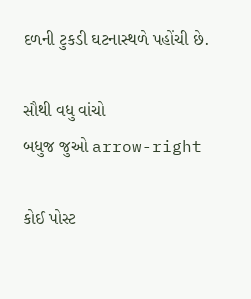દળની ટુકડી ઘટનાસ્થળે પહોંચી છે.

સૌથી વધુ વાંચો
બધુજ જુઓ arrow-right

કોઈ પોસ્ટ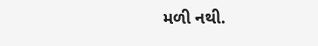મળી નથી.